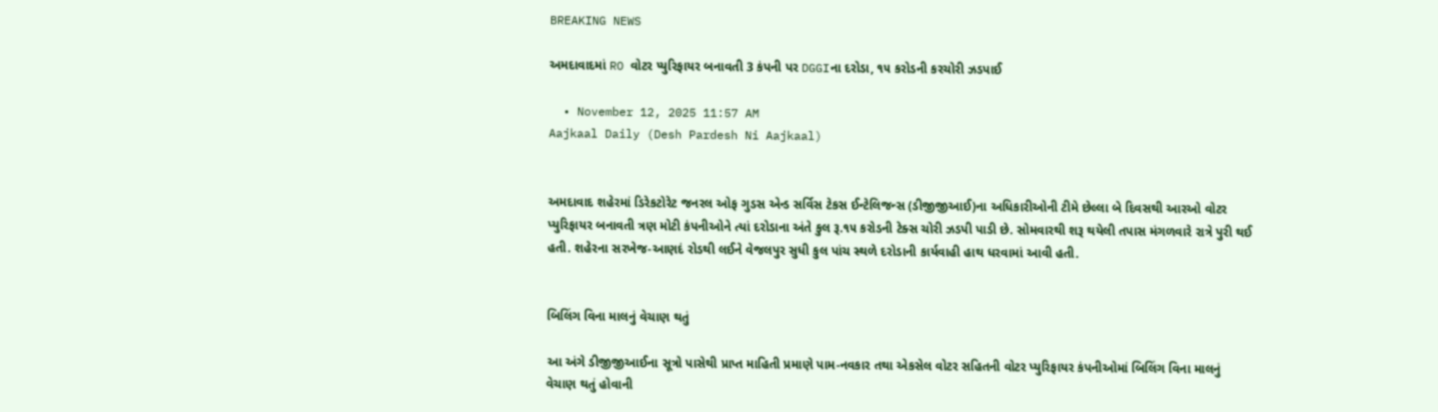BREAKING NEWS

અમદાવાદમાં RO વોટર પ્યુરિફાયર બનાવતી 3 કંપની પર DGGIના દરોડા, ૧૫ કરોડની કરચોરી ઝડપાઈ

  • November 12, 2025 11:57 AM
Aajkaal Daily (Desh Pardesh Ni Aajkaal)


અમદાવાદ શહેરમાં ડિરેકટોરેટ જનરલ ઓફ ગુડસ એન્ડ સર્વિસ ટેકસ ઈન્ટેલિજન્સ (ડીજીજીઆઈ)ના અધિકારીઓની ટીમે છેલ્લા બે દિવસથી આરઓ વોટર પ્યુરિફાયર બનાવતી ત્રણ મોટી કંપનીઓને ત્યાં દરોડાના અંતે કુલ રૂ.૧૫ કરોડની ટેક્સ ચોરી ઝડપી પાડી છે. સોમવારથી શરૂ થયેલી તપાસ મંગળવારે રાત્રે પુરી થઈ હતી. શહેરના સરખેજ-આણદં રોડથી લઈને વેજલપુર સુધી કુલ પાંચ સ્થળે દરોડાની કાર્યવાહી હાથ ધરવામાં આવી હતી.


બિલિંગ વિના માલનું વેચાણ થતું

આ અંગે ડીજીજીઆઈના સૂત્રો પાસેથી પ્રાપ્ત માહિતી પ્રમાણે પામ-નવકાર તથા એકસેલ વોટર સહિતની વોટર પ્યુરિફાયર કંપનીઓમાં બિલિંગ વિના માલનું વેચાણ થતું હોવાની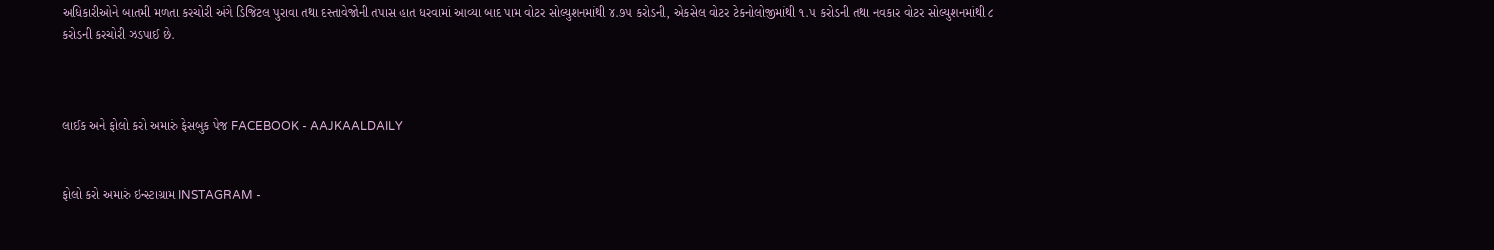અધિકારીઓને બાતમી મળતા કરચોરી અંગે ડિજિટલ પુરાવા તથા દસ્તાવેજોની તપાસ હાત ધરવામાં આવ્યા બાદ પામ વોટર સોલ્યુશનમાંથી ૪.૭૫ કરોડની, એકસેલ વોટર ટેકનોલોજીમાંથી ૧.૫ કરોડની તથા નવકાર વોટર સોલ્યુશનમાંથી ૮ કરોડની કરચોરી ઝડપાઈ છે.



લાઈક અને ફોલો કરો અમારું ફેસબુક પેજ FACEBOOK - AAJKAALDAILY


ફોલો કરો અમારું ઇન્સ્ટાગ્રામ INSTAGRAM -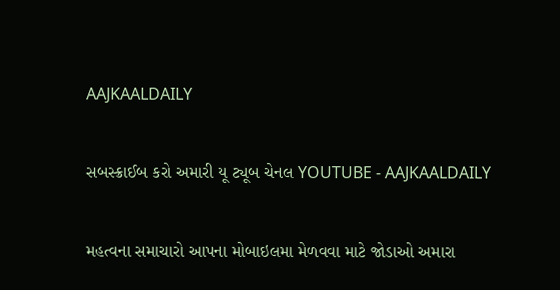AAJKAALDAILY


સબસ્ક્રાઈબ કરો અમારી યૂ ટ્યૂબ ચેનલ YOUTUBE - AAJKAALDAILY


મહત્વના સમાચારો આપના મોબાઇલમા મેળવવા માટે જોડાઓ અમારા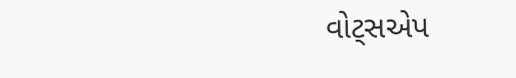વોટ્સએપ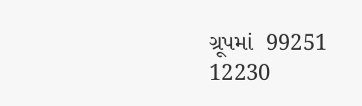ગ્રૂપમાં  99251 12230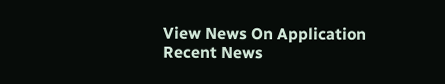View News On Application
Recent News